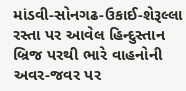માંડવી-સોનગઢ-ઉકાઈ-શેરૂલ્લા રસ્તા પર આવેલ હિન્દુસ્તાન બ્રિજ પરથી ભારે વાહનોની અવર-જવર પર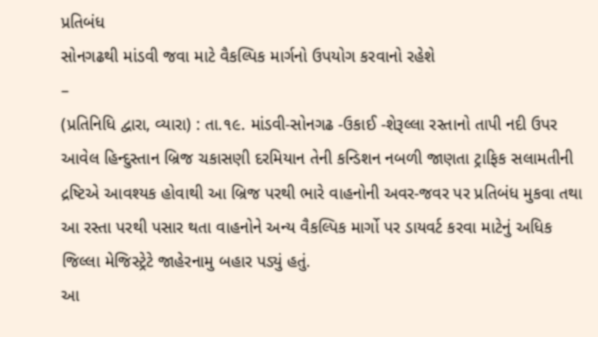પ્રતિબંધ
સોનગઢથી માંડવી જવા માટે વૈકલ્પિક માર્ગનો ઉપયોગ કરવાનો રહેશે
–
(પ્રતિનિધિ દ્વારા, વ્યારા) : તા.૧૯. માંડવી-સોનગઢ -ઉકાઈ -શેરૂલ્લા રસ્તાનો તાપી નદી ઉપર આવેલ હિન્દુસ્તાન બ્રિજ ચકાસણી દરમિયાન તેની કન્ડિશન નબળી જાણતા ટ્રાફિક સલામતીની દ્રષ્ટિએ આવશ્યક હોવાથી આ બ્રિજ પરથી ભારે વાહનોની અવર-જવર પર પ્રતિબંધ મુકવા તથા આ રસ્તા પરથી પસાર થતા વાહનોને અન્ય વૈકલ્પિક માર્ગો પર ડાયવર્ટ કરવા માટેનું અધિક જિલ્લા મેજિસ્ટ્રેટે જાહેરનામુ બહાર પડ્યું હતું.
આ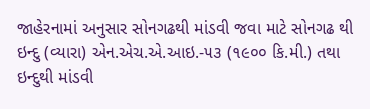જાહેરનામાં અનુસાર સોનગઢથી માંડવી જવા માટે સોનગઢ થી ઇન્દુ (વ્યારા) એન.એચ.એ.આઇ.-૫૩ (૧૯૦૦ કિ.મી.) તથા ઇન્દુથી માંડવી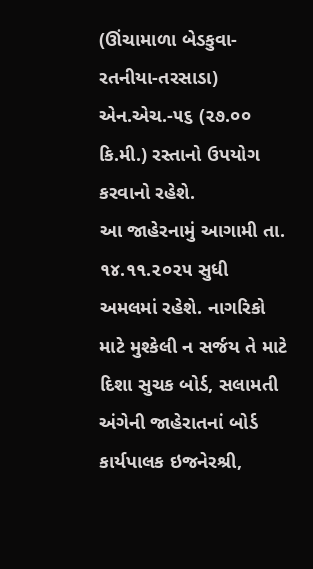(ઊંચામાળા બેડકુવા-રતનીયા-તરસાડા) એન.એચ.-૫૬ (૨૭.૦૦ કિ.મી.) રસ્તાનો ઉપયોગ કરવાનો રહેશે.
આ જાહેરનામું આગામી તા. ૧૪.૧૧.૨૦૨૫ સુધી અમલમાં રહેશે. નાગરિકો માટે મુશ્કેલી ન સર્જય તે માટે દિશા સુચક બોર્ડ, સલામતી અંગેની જાહેરાતનાં બોર્ડ કાર્યપાલક ઇજનેરશ્રી,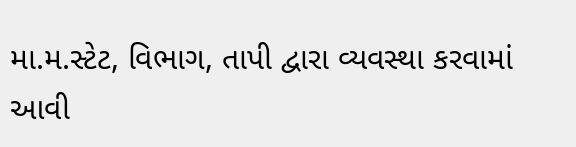મા.મ.સ્ટેટ, વિભાગ, તાપી દ્વારા વ્યવસ્થા કરવામાં આવી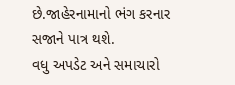છે.જાહેરનામાનો ભંગ કરનાર સજાને પાત્ર થશે.
વધુ અપડેટ અને સમાચારો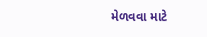મેળવવા માટે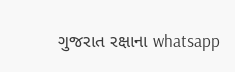ગુજરાત રક્ષાના whatsapp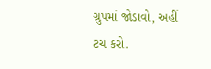ગ્રુપમાં જોડાવો, અહીં ટચ કરો.